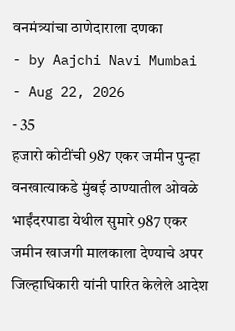वनमंत्र्यांचा ठाणेदाराला दणका
- by Aajchi Navi Mumbai
- Aug 22, 2026
- 35
हजारो कोटींची 987 एकर जमीन पुन्हा वनखात्याकडे मुंबई ठाण्यातील ओवळे भाईंदरपाडा येथील सुमारे 987 एकर जमीन खाजगी मालकाला देण्याचे अपर जिल्हाधिकारी यांनी पारित केलेले आदेश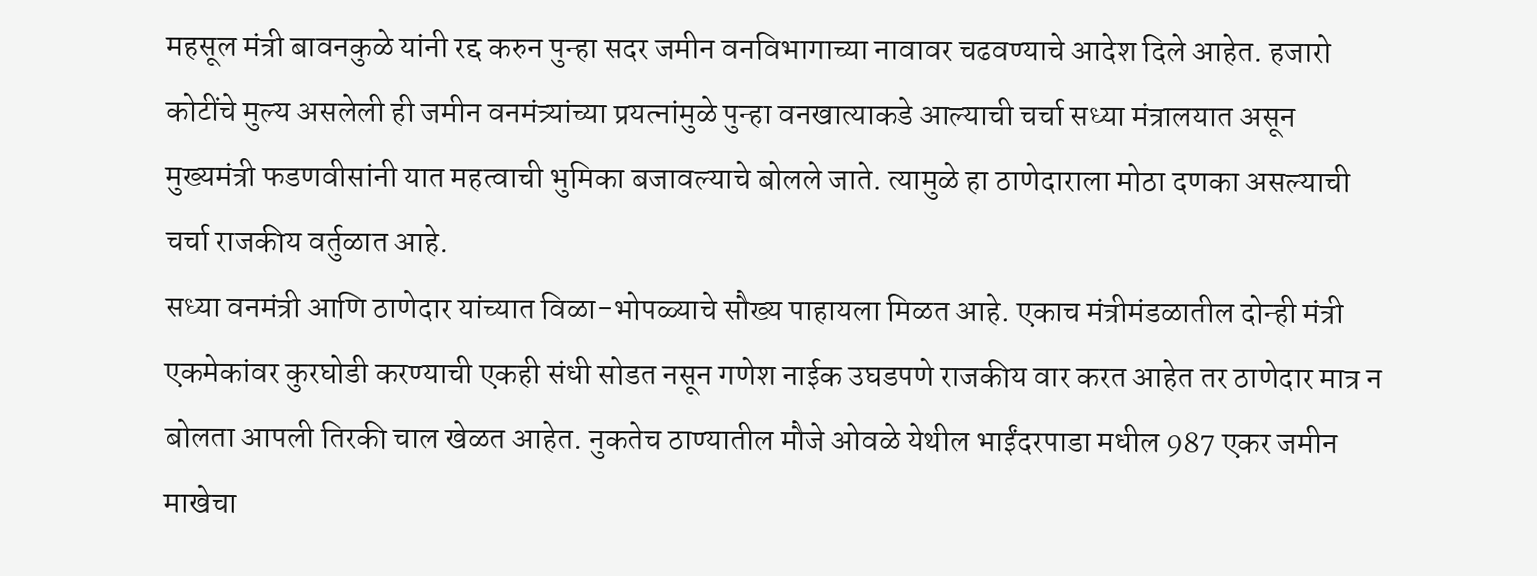महसूल मंत्री बावनकुळे यांनी रद्द करुन पुन्हा सदर जमीन वनविभागाच्या नावावर चढवण्याचे आदेश दिले आहेत. हजारो कोटींचे मुल्य असलेली ही जमीन वनमंत्र्यांच्या प्रयत्नांमुळे पुन्हा वनखात्याकडे आल्याची चर्चा सध्या मंत्रालयात असून मुख्यमंत्री फडणवीसांनी यात महत्वाची भुमिका बजावल्याचे बोलले जाते. त्यामुळे हा ठाणेदाराला मोठा दणका असल्याची चर्चा राजकीय वर्तुळात आहे.
सध्या वनमंत्री आणि ठाणेदार यांच्यात विळा-भोपळ्याचे सौख्य पाहायला मिळत आहे. एकाच मंत्रीमंडळातील दोन्ही मंत्री एकमेकांवर कुरघोडी करण्याची एकही संधी सोडत नसून गणेश नाईक उघडपणे राजकीय वार करत आहेत तर ठाणेदार मात्र न बोलता आपली तिरकी चाल खेळत आहेत. नुकतेच ठाण्यातील मौजे ओवळे येथील भाईंदरपाडा मधील 987 एकर जमीन माखेचा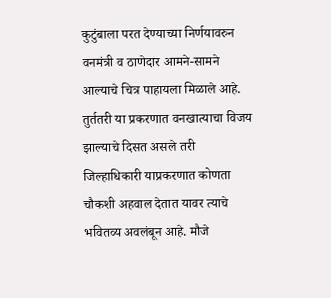कुटुंबाला परत देण्याच्या निर्णयावरुन वनमंत्री व ठाणेदार आमने-सामने आल्याचे चित्र पाहायला मिळाले आहे. तुर्ततरी या प्रकरणात वनखात्याचा विजय झाल्याचे दिसत असले तरी जिल्हाधिकारी याप्रकरणात कोणता चौकशी अहवाल देतात यावर त्याचे भवितव्य अवलंबून आहे. मौजे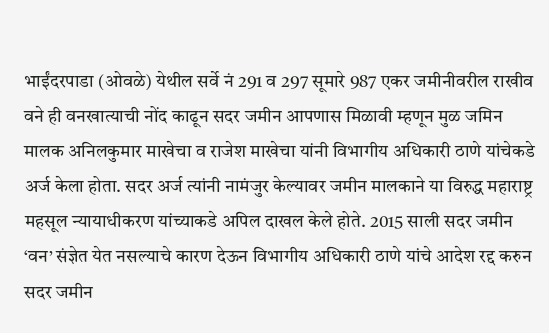भाईंदरपाडा (ओवळे) येथील सर्वे नं 291 व 297 सूमारे 987 एकर जमीनीवरील राखीव वने ही वनखात्याची नोंद काढून सदर जमीन आपणास मिळावी म्हणून मुळ जमिन मालक अनिलकुमार माखेचा व राजेश माखेचा यांनी विभागीय अधिकारी ठाणे यांचेकडे अर्ज केला होता. सदर अर्ज त्यांनी नामंजुर केल्यावर जमीन मालकाने या विरुद्ध महाराष्ट्र महसूल न्यायाधीकरण यांच्याकडे अपिल दाखल केले होते. 2015 साली सदर जमीन ‘वन’ संज्ञेत येत नसल्याचे कारण देऊन विभागीय अधिकारी ठाणे यांचे आदेश रद्द करुन सदर जमीन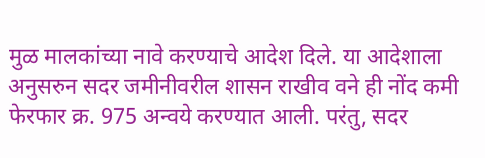मुळ मालकांच्या नावे करण्याचे आदेश दिले. या आदेशाला अनुसरुन सदर जमीनीवरील शासन राखीव वने ही नोंद कमी फेरफार क्र. 975 अन्वये करण्यात आली. परंतु, सदर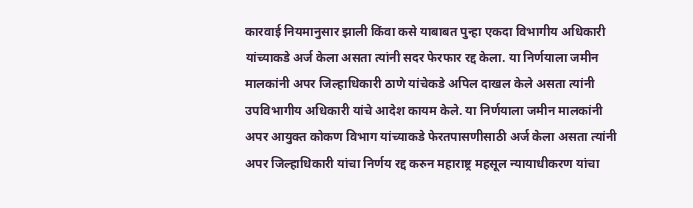कारवाई नियमानुसार झाली किंवा कसे याबाबत पुन्हा एकदा विभागीय अधिकारी यांच्याकडे अर्ज केला असता त्यांनी सदर फेरफार रद्द केला. या निर्णयाला जमीन मालकांनी अपर जिल्हाधिकारी ठाणे यांचेकडे अपिल दाखल केले असता त्यांनी उपविभागीय अधिकारी यांचे आदेश कायम केले. या निर्णयाला जमीन मालकांनी अपर आयुक्त कोकण विभाग यांच्याकडे फेरतपासणीसाठी अर्ज केला असता त्यांनी अपर जिल्हाधिकारी यांचा निर्णय रद्द करुन महाराष्ट्र महसूल न्यायाधीकरण यांचा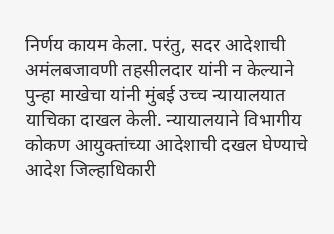निर्णय कायम केला. परंतु, सदर आदेशाची अमंलबजावणी तहसीलदार यांनी न केल्याने पुन्हा माखेचा यांनी मुंबई उच्च न्यायालयात याचिका दाखल केली. न्यायालयाने विभागीय कोकण आयुक्तांच्या आदेशाची दखल घेण्याचे आदेश जिल्हाधिकारी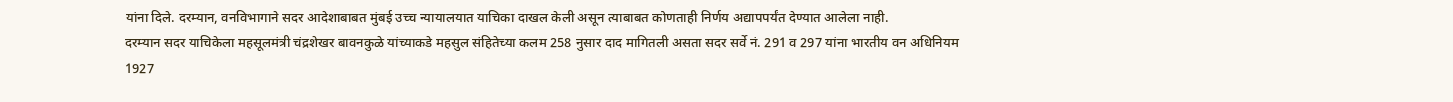यांना दिले. दरम्यान, वनविभागाने सदर आदेशाबाबत मुंबई उच्च न्यायालयात याचिका दाखल केली असून त्याबाबत कोणताही निर्णय अद्यापपर्यंत देण्यात आलेला नाही.
दरम्यान सदर याचिकेला महसूलमंत्री चंद्रशेखर बावनकुळे यांच्याकडे महसुल संहितेच्या कलम 258 नुसार दाद मागितली असता सदर सर्वे नं. 291 व 297 यांना भारतीय वन अधिनियम 1927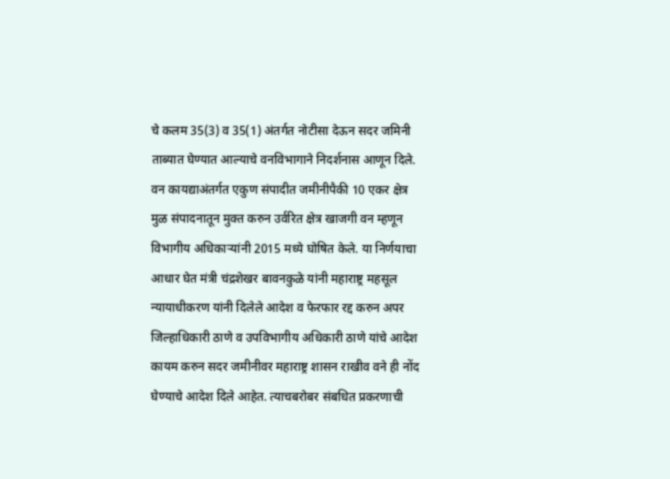चे कलम 35(3) व 35(1) अंतर्गत नोटीसा देऊन सदर जमिनी ताब्यात घेण्यात आल्याचे वनविभागाने निदर्शनास आणून दिले. वन कायद्याअंतर्गत एकुण संपादीत जमीनीपैकी 10 एकर क्षेत्र मुळ संपादनातून मुक्त करुन उर्वरित क्षेत्र खाजगी वन म्हणून विभागीय अधिकाऱ्यांनी 2015 मध्ये घोषित केले. या निर्णयाचा आधार घेत मंत्री चंद्रशेखर बावनकुळे यांनी महाराष्ट्र महसूल न्यायाधीकरण यांनी दिलेले आदेश व फेरफार रद्द करुन अपर जिल्हाधिकारी ठाणे व उपविभागीय अधिकारी ठाणे यांचे आदेश कायम करुन सदर जमीनीवर महाराष्ट्र शासन राखीव वने ही नोंद घेण्याचे आदेश दिले आहेत. त्याचबरोबर संबधित प्रकरणाची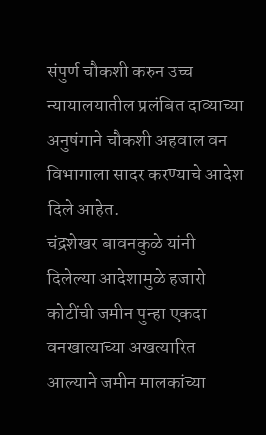संपुर्ण चौकशी करुन उच्च न्यायालयातील प्रलंबित दाव्याच्या अनुषंगाने चौकशी अहवाल वन विभागाला सादर करण्याचे आदेश दिले आहेत.
चंद्रशेखर बावनकुळे यांनी दिलेल्या आदेशामुळे हजारो कोटींची जमीन पुन्हा एकदा वनखात्याच्या अखत्यारित आल्याने जमीन मालकांच्या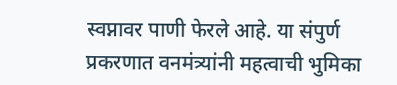स्वप्नावर पाणी फेरले आहे. या संपुर्ण प्रकरणात वनमंत्र्यांनी महत्वाची भुमिका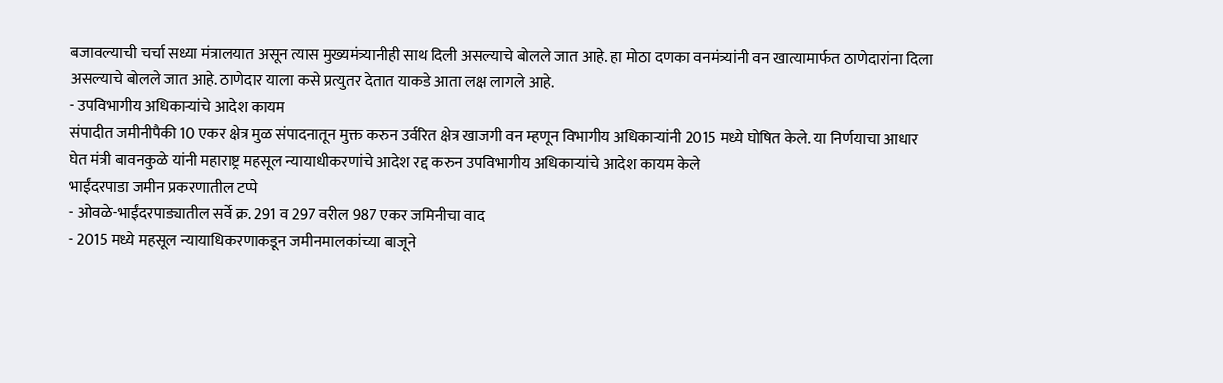बजावल्याची चर्चा सध्या मंत्रालयात असून त्यास मुख्यमंत्र्यानीही साथ दिली असल्याचे बोलले जात आहे. हा मोठा दणका वनमंत्र्यांनी वन खात्यामार्फत ठाणेदारांना दिला असल्याचे बोलले जात आहे. ठाणेदार याला कसे प्रत्युतर देतात याकडे आता लक्ष लागले आहे.
- उपविभागीय अधिकाऱ्यांचे आदेश कायम
संपादीत जमीनीपैकी 10 एकर क्षेत्र मुळ संपादनातून मुक्त करुन उर्वरित क्षेत्र खाजगी वन म्हणून विभागीय अधिकाऱ्यांनी 2015 मध्ये घोषित केले. या निर्णयाचा आधार घेत मंत्री बावनकुळे यांनी महाराष्ट्र महसूल न्यायाधीकरणांचे आदेश रद्द करुन उपविभागीय अधिकाऱ्यांचे आदेश कायम केले
भाईंदरपाडा जमीन प्रकरणातील टप्पे
- ओवळे-भाईंदरपाड्यातील सर्वे क्र. 291 व 297 वरील 987 एकर जमिनीचा वाद
- 2015 मध्ये महसूल न्यायाधिकरणाकडून जमीनमालकांच्या बाजूने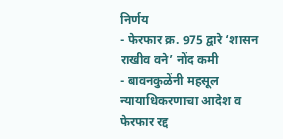निर्णय
- फेरफार क्र. 975 द्वारे ‘शासन राखीव वने’ नोंद कमी
- बावनकुळेंनी महसूल न्यायाधिकरणाचा आदेश व फेरफार रद्द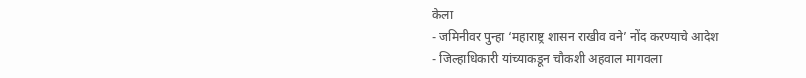केला
- जमिनीवर पुन्हा ‘महाराष्ट्र शासन राखीव वने’ नोंद करण्याचे आदेश
- जिल्हाधिकारी यांच्याकडून चौकशी अहवाल मागवला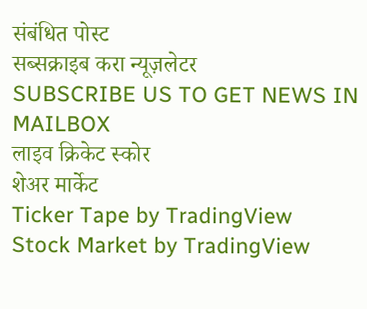संबंधित पोस्ट
सब्सक्राइब करा न्यूज़लेटर
SUBSCRIBE US TO GET NEWS IN MAILBOX
लाइव क्रिकेट स्कोर
शेअर मार्केट
Ticker Tape by TradingView
Stock Market by TradingView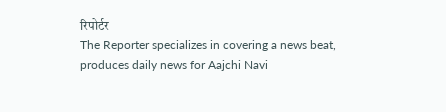रिपोर्टर
The Reporter specializes in covering a news beat, produces daily news for Aajchi Navi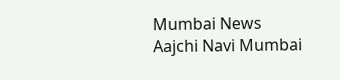Mumbai News
Aajchi Navi Mumbai